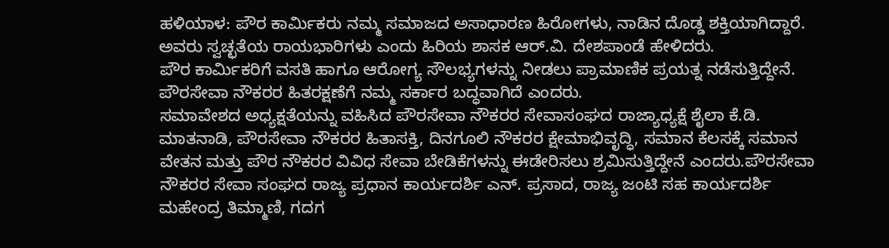ಹಳಿಯಾಳ: ಪೌರ ಕಾರ್ಮಿಕರು ನಮ್ಮ ಸಮಾಜದ ಅಸಾಧಾರಣ ಹಿರೋಗಳು, ನಾಡಿನ ದೊಡ್ಡ ಶಕ್ತಿಯಾಗಿದ್ದಾರೆ. ಅವರು ಸ್ವಚ್ಛತೆಯ ರಾಯಭಾರಿಗಳು ಎಂದು ಹಿರಿಯ ಶಾಸಕ ಆರ್.ವಿ. ದೇಶಪಾಂಡೆ ಹೇಳಿದರು.
ಪೌರ ಕಾರ್ಮಿಕರಿಗೆ ವಸತಿ ಹಾಗೂ ಆರೋಗ್ಯ ಸೌಲಭ್ಯಗಳನ್ನು ನೀಡಲು ಪ್ರಾಮಾಣಿಕ ಪ್ರಯತ್ನ ನಡೆಸುತ್ತಿದ್ದೇನೆ. ಪೌರಸೇವಾ ನೌಕರರ ಹಿತರಕ್ಷಣೆಗೆ ನಮ್ಮ ಸರ್ಕಾರ ಬದ್ಧವಾಗಿದೆ ಎಂದರು.
ಸಮಾವೇಶದ ಅಧ್ಯಕ್ಷತೆಯನ್ನು ವಹಿಸಿದ ಪೌರಸೇವಾ ನೌಕರರ ಸೇವಾಸಂಘದ ರಾಜ್ಯಾಧ್ಯಕ್ಷೆ ಶೈಲಾ ಕೆ.ಡಿ. ಮಾತನಾಡಿ, ಪೌರಸೇವಾ ನೌಕರರ ಹಿತಾಸಕ್ತಿ, ದಿನಗೂಲಿ ನೌಕರರ ಕ್ಷೇಮಾಭಿವೃದ್ಧಿ, ಸಮಾನ ಕೆಲಸಕ್ಕೆ ಸಮಾನ ವೇತನ ಮತ್ತು ಪೌರ ನೌಕರರ ವಿವಿಧ ಸೇವಾ ಬೇಡಿಕೆಗಳನ್ನು ಈಡೇರಿಸಲು ಶ್ರಮಿಸುತ್ತಿದ್ದೇನೆ ಎಂದರು.ಪೌರಸೇವಾ ನೌಕರರ ಸೇವಾ ಸಂಘದ ರಾಜ್ಯ ಪ್ರಧಾನ ಕಾರ್ಯದರ್ಶಿ ಎನ್. ಪ್ರಸಾದ, ರಾಜ್ಯ ಜಂಟಿ ಸಹ ಕಾರ್ಯದರ್ಶಿ ಮಹೇಂದ್ರ ತಿಮ್ಮಾಣಿ, ಗದಗ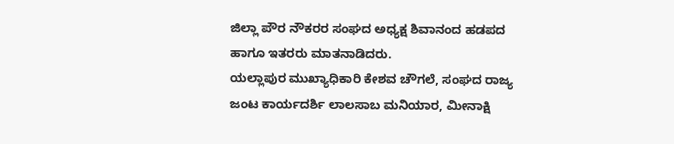ಜಿಲ್ಲಾ ಪೌರ ನೌಕರರ ಸಂಘದ ಅಧ್ಯಕ್ಷ ಶಿವಾನಂದ ಹಡಪದ ಹಾಗೂ ಇತರರು ಮಾತನಾಡಿದರು.
ಯಲ್ಲಾಪುರ ಮುಖ್ಯಾಧಿಕಾರಿ ಕೇಶವ ಚೌಗಲೆ, ಸಂಘದ ರಾಜ್ಯ ಜಂಟ ಕಾರ್ಯದರ್ಶಿ ಲಾಲಸಾಬ ಮನಿಯಾರ, ಮೀನಾಕ್ಷಿ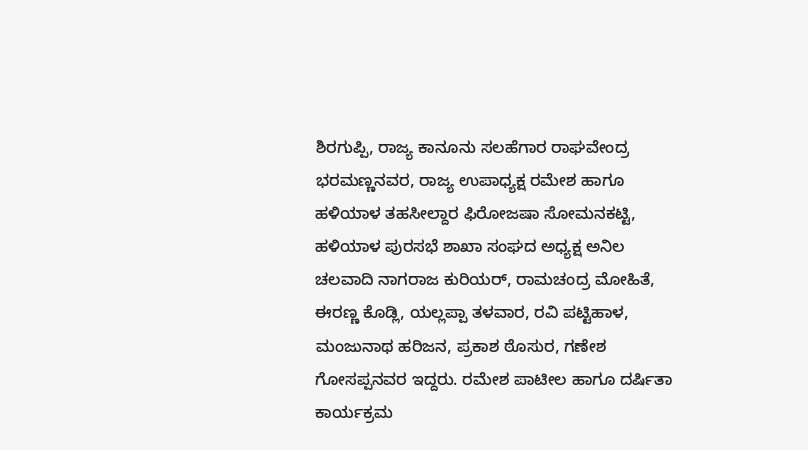ಶಿರಗುಪ್ಪಿ, ರಾಜ್ಯ ಕಾನೂನು ಸಲಹೆಗಾರ ರಾಘವೇಂದ್ರ ಭರಮಣ್ಣನವರ, ರಾಜ್ಯ ಉಪಾಧ್ಯಕ್ಷ ರಮೇಶ ಹಾಗೂ ಹಳಿಯಾಳ ತಹಸೀಲ್ದಾರ ಫಿರೋಜಷಾ ಸೋಮನಕಟ್ಟಿ, ಹಳಿಯಾಳ ಪುರಸಭೆ ಶಾಖಾ ಸಂಘದ ಅಧ್ಯಕ್ಷ ಅನಿಲ ಚಲವಾದಿ ನಾಗರಾಜ ಕುರಿಯರ್, ರಾಮಚಂದ್ರ ಮೋಹಿತೆ, ಈರಣ್ಣ ಕೊಡ್ಲಿ, ಯಲ್ಲಪ್ಪಾ ತಳವಾರ, ರವಿ ಪಟ್ಟಿಹಾಳ, ಮಂಜುನಾಥ ಹರಿಜನ, ಪ್ರಕಾಶ ಠೊಸುರ, ಗಣೇಶ ಗೋಸಪ್ಪನವರ ಇದ್ದರು. ರಮೇಶ ಪಾಟೀಲ ಹಾಗೂ ದರ್ಷಿತಾ ಕಾರ್ಯಕ್ರಮ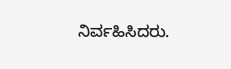ನಿರ್ವಹಿಸಿದರು.